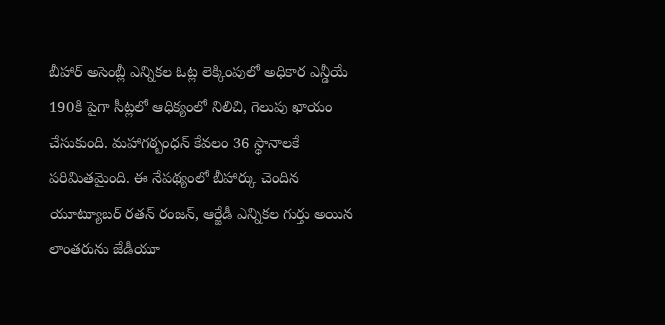బీహార్ అసెంబ్లీ ఎన్నికల ఓట్ల లెక్కింపులో అధికార ఎన్డీయే 190కి పైగా సీట్లలో ఆధిక్యంలో నిలిచి, గెలుపు ఖాయం చేసుకుంది. మహాగఠ్బంధన్ కేవలం 36 స్థానాలకే పరిమితమైంది. ఈ నేపథ్యంలో బీహార్కు చెందిన యూట్యూబర్ రతన్ రంజన్, ఆర్జేడీ ఎన్నికల గుర్తు అయిన లాంతరును జేడీయూ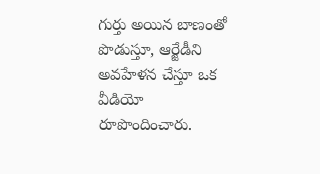గుర్తు అయిన బాణంతో పొడుస్తూ, ఆర్జేడీని అవహేళన చేస్తూ ఒక వీడియో రూపొందించారు.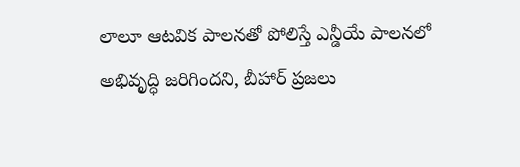లాలూ ఆటవిక పాలనతో పోలిస్తే ఎన్డీయే పాలనలో అభివృద్ధి జరిగిందని, బీహార్ ప్రజలు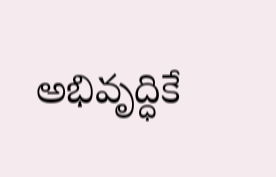అభివృద్ధికే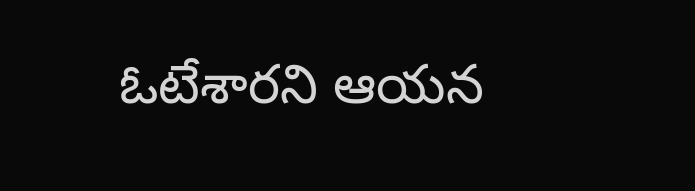ఓటేశారని ఆయన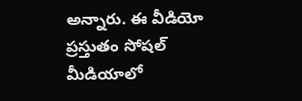అన్నారు. ఈ వీడియో ప్రస్తుతం సోషల్ మీడియాలో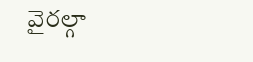వైరల్గా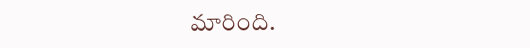మారింది.